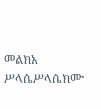መልክአ ሥላሴሥላሴክሙ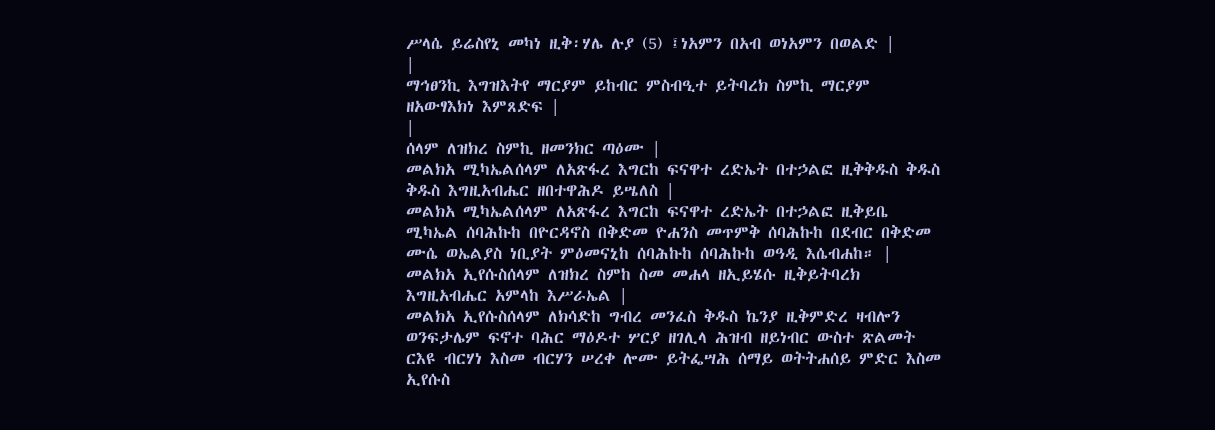ሥላሴ ይሬስየኒ መካነ ዚቅ፡ሃሌ ሉያ (5) ፤ነአምን በአብ ወነአምን በወልድ |
|
ማኅፀንኪ እግዝእትየ ማርያም ይከብር ምስብዒተ ይትባረክ ስምኪ ማርያም ዘአውፃእክነ እምጸድፍ |
|
ሰላም ለዝክረ ስምኪ ዘመንክር ጣዕሙ |
መልክአ ሚካኤልሰላም ለአጽፋረ እግርከ ፍናዋተ ረድኤት በተኃልፎ ዚቅቅዱስ ቅዱስ ቅዱስ እግዚአብሔር ዘበተዋሕዶ ይሤለስ |
መልክአ ሚካኤልሰላም ለአጽፋረ እግርከ ፍናዋተ ረድኤት በተኃልፎ ዚቅይቤ ሚካኤል ሰባሕኩከ በዮርዳኖስ በቅድመ ዮሐንስ መጥምቅ ሰባሕኩከ በደብር በቅድመ ሙሴ ወኤልያስ ነቢያት ምዕመናኒከ ሰባሕኩከ ሰባሕኩከ ወዓዲ እሴብሐከ። |
መልክአ ኢየሱስሰላም ለዝክረ ስምከ ስመ መሐላ ዘኢይሄሱ ዚቅይትባረክ እግዚአብሔር አምላከ እሥራኤል |
መልክአ ኢየሱስሰላም ለክሳድከ ግብረ መንፈስ ቅዱስ ኬንያ ዚቅምድረ ዛብሎን ወንፍታሌም ፍኖተ ባሕር ማዕዶተ ሦርያ ዘገሊላ ሕዝብ ዘይነብር ውስተ ጽልመት ርእዩ ብርሃነ እስመ ብርሃን ሠረቀ ሎሙ ይትፌሣሕ ሰማይ ወትትሐሰይ ምድር እስመ ኢየሱስ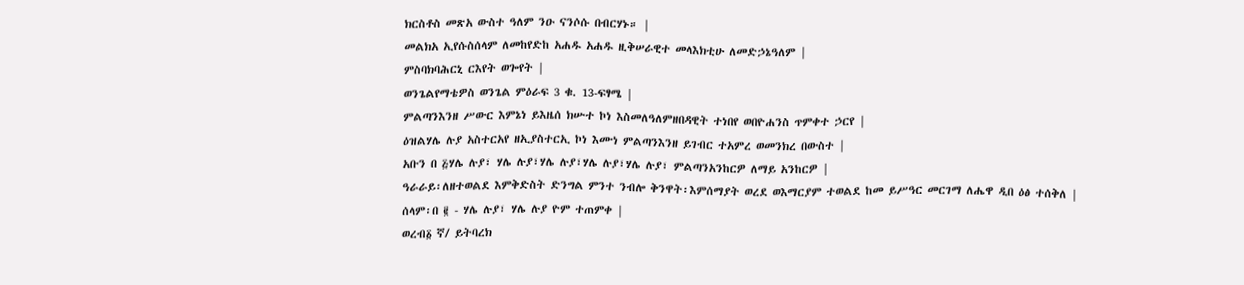ክርስቶስ መጽአ ውስተ ዓለም ንዑ ናንሶሱ በብርሃኑ። |
መልክአ ኢየሱስሰላም ለመከየድከ አሐዱ አሐዱ ዚቅሠራዊተ መላእክቲሁ ለመድኃኔዓለም |
ምስባክባሕርኒ ርእየት ወጐየት |
ወንጌልየማቴዎስ ወንጌል ምዕራፍ 3 ቁ. 13-ፍፃሜ |
ምልጣንእንዘ ሥውር እምኔነ ይእዜሰ ክሡተ ኮነ እስመለዓለምዘበዳዊት ተነበየ ወበዮሐንስ ጥምቀተ ኃርየ |
ዕዝልሃሌ ሉያ አስተርአየ ዘኢያስተርኢ ኮነ እሙነ ምልጣንእንዘ ይገብር ተአምረ ወመንክረ በውስተ |
አቡን በ ፭ሃሌ ሉያ፣ ሃሌ ሉያ፣ሃሌ ሉያ፣ሃሌ ሉያ፣ሃሌ ሉያ፣ ምልጣንአንከርዎ ለማይ አንከርዎ |
ዓራራይ፡ለዘተወልደ እምቅድስት ድንግል ምንተ ንብሎ ቅንዋት፡እምሰማያት ወረደ ወእማርያም ተወልደ ከመ ይሥዓር መርገማ ለሔዋ ዲበ ዕፅ ተሰቅለ |
ሰላም፡በ ፪ - ሃሌ ሉያ፣ ሃሌ ሉያ ዮም ተጠምቀ |
ወረብ፩ ኛ/ ይትባረክ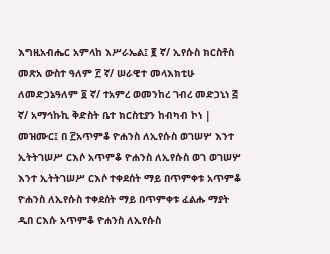እግዚአብሔር አምላከ እሥራኤል፤ ፪ ኛ/ ኢየሱስ ክርስቶስ መጽአ ውስተ ዓለም ፫ ኛ/ ሠራዊተ መላእክቲሁ ለመድኃኔዓለም ፬ ኛ/ ተአምረ ወመንከረ ገብረ መድኃኒነ ፭ ኛ/ አማኅኩኪ ቅድስት ቤተ ክርስቲያን ከብካብ ኮነ |
መዝሙር፤ በ ፫አጥምቆ ዮሐንስ ለኢየሱስ ወገሠሦ እንተ ኢትትገሠሥ ርእሶ አጥምቆ ዮሐንስ ለኢየሱስ ወገ ወገሠሦ እንተ ኢትትገሠሥ ርእሶ ተቀደሰት ማይ በጥምቀቱ አጥምቆ ዮሐንስ ለኢየሱስ ተቀደሰት ማይ በጥምቀቱ ፈልሑ ማያት ዲበ ርእሱ አጥምቆ ዮሐንስ ለኢየሱስ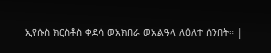ኢየሱስ ክርስቶስ ቀደሳ ወአክበራ ወአልዓላ ለዕለተ ሰንበት። |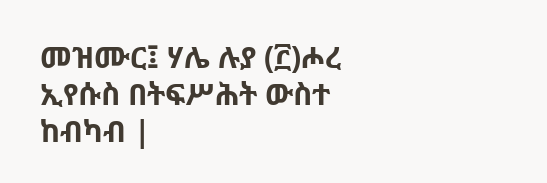መዝሙር፤ ሃሌ ሉያ (፫)ሖረ ኢየሱስ በትፍሥሕት ውስተ ከብካብ |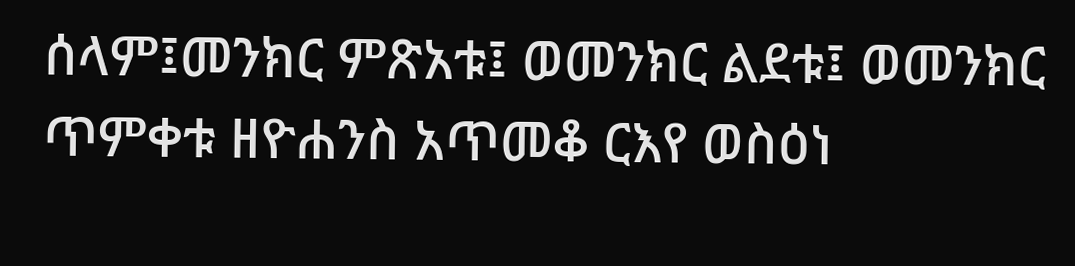ሰላም፤መንክር ምጽአቱ፤ ወመንክር ልደቱ፤ ወመንክር ጥምቀቱ ዘዮሐንስ አጥመቆ ርእየ ወስዕነ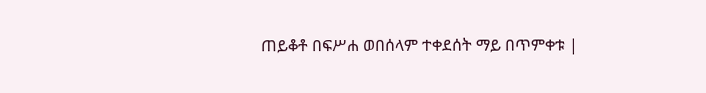ጠይቆቶ በፍሥሐ ወበሰላም ተቀደሰት ማይ በጥምቀቱ |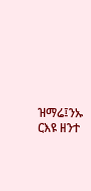ዝማሬ፤ንኡ ርእዩ ዘንተ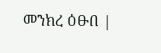መንክረ ዕፁበ |